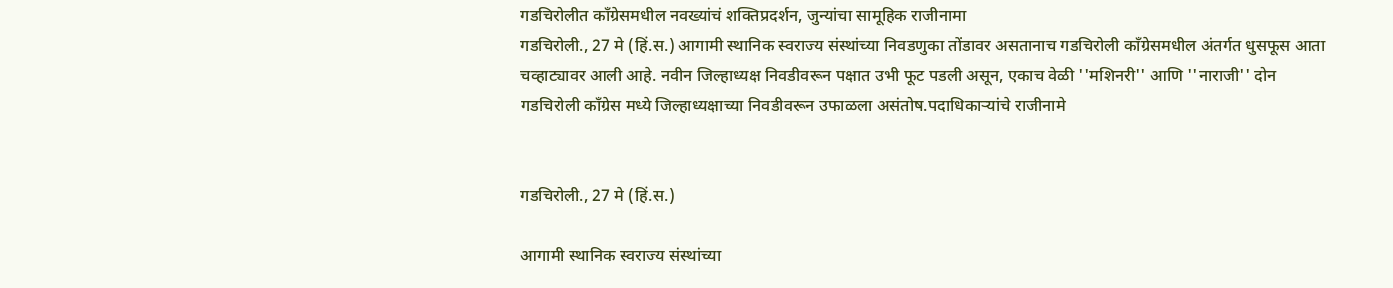गडचिरोलीत काँग्रेसमधील नवख्यांचं शक्तिप्रदर्शन, जुन्यांचा सामूहिक राजीनामा
गडचिरोली., 27 मे (हिं.स.) आगामी स्थानिक स्वराज्य संस्थांच्या निवडणुका तोंडावर असतानाच गडचिरोली काँग्रेसमधील अंतर्गत धुसफूस आता चव्हाट्यावर आली आहे. नवीन जिल्हाध्यक्ष निवडीवरून पक्षात उभी फूट पडली असून, एकाच वेळी ''मशिनरी'' आणि ''नाराजी'' दोन
गडचिरोली कॉंग्रेस मध्ये जिल्हाध्यक्षाच्या निवडीवरून उफाळला असंतोष.पदाधिकाऱ्यांचे राजीनामे


गडचिरोली., 27 मे (हिं.स.)

आगामी स्थानिक स्वराज्य संस्थांच्या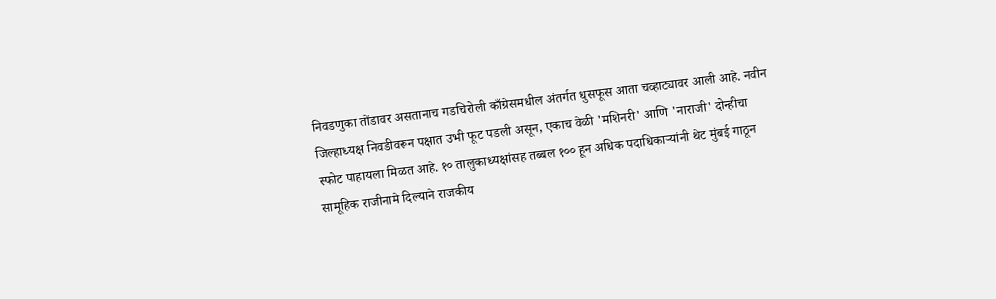निवडणुका तोंडावर असतानाच गडचिरोली काँग्रेसमधील अंतर्गत धुसफूस आता चव्हाट्यावर आली आहे. नवीन जिल्हाध्यक्ष निवडीवरून पक्षात उभी फूट पडली असून, एकाच वेळी 'मशिनरी' आणि 'नाराजी' दोन्हीचा स्फोट पाहायला मिळत आहे. १० तालुकाध्यक्षांसह तब्बल १०० हून अधिक पदाधिकाऱ्यांनी थेट मुंबई गाठून सामूहिक राजीनामे दिल्याने राजकीय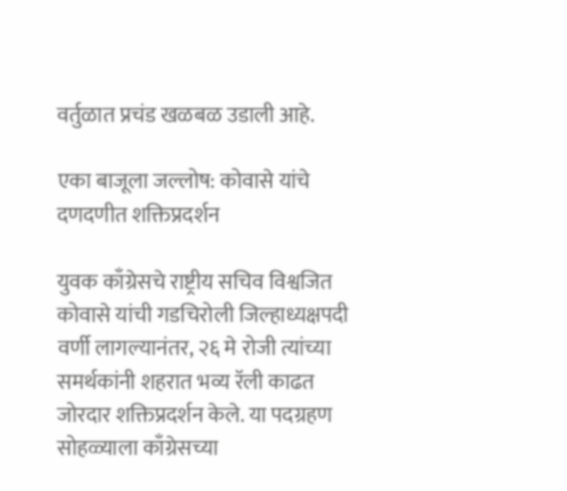वर्तुळात प्रचंड खळबळ उडाली आहे.

एका बाजूला जल्लोष: कोवासे यांचे दणदणीत शक्तिप्रदर्शन

युवक काँग्रेसचे राष्ट्रीय सचिव विश्वजित कोवासे यांची गडचिरोली जिल्हाध्यक्षपदी वर्णी लागल्यानंतर, २६ मे रोजी त्यांच्या समर्थकांनी शहरात भव्य रॅली काढत जोरदार शक्तिप्रदर्शन केले. या पदग्रहण सोहळ्याला काँग्रेसच्या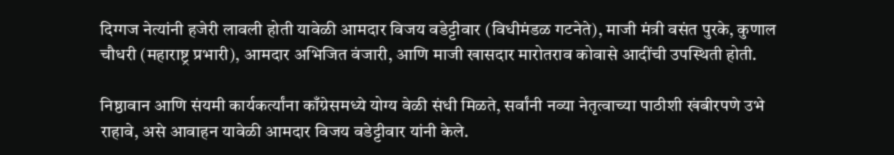दिग्गज नेत्यांनी हजेरी लावली होती यावेळी आमदार विजय वडेट्टीवार (विधीमंडळ गटनेते), माजी मंत्री वसंत पुरके, कुणाल चौधरी (महाराष्ट्र प्रभारी), आमदार अभिजित वंजारी, आणि माजी खासदार मारोतराव कोवासे आदींची उपस्थिती होती.

निष्ठावान आणि संयमी कार्यकर्त्यांना काँग्रेसमध्ये योग्य वेळी संधी मिळते, सर्वांनी नव्या नेतृत्वाच्या पाठीशी खंबीरपणे उभे राहावे, असे आवाहन यावेळी आमदार विजय वडेट्टीवार यांनी केले.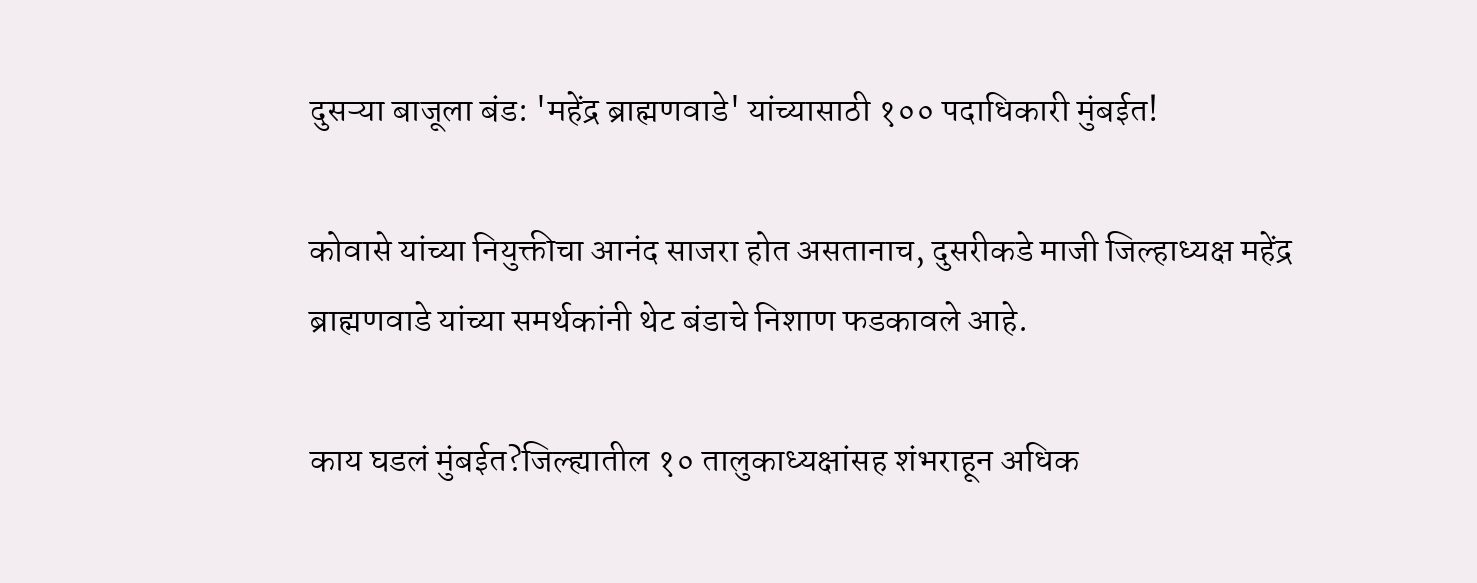दुसऱ्या बाजूला बंड: 'महेंद्र ब्राह्मणवाडे' यांच्यासाठी १०० पदाधिकारी मुंबईत!

कोवासे यांच्या नियुक्तीचा आनंद साजरा होत असतानाच, दुसरीकडे माजी जिल्हाध्यक्ष महेंद्र ब्राह्मणवाडे यांच्या समर्थकांनी थेट बंडाचे निशाण फडकावले आहे.

काय घडलं मुंबईत?जिल्ह्यातील १० तालुकाध्यक्षांसह शंभराहून अधिक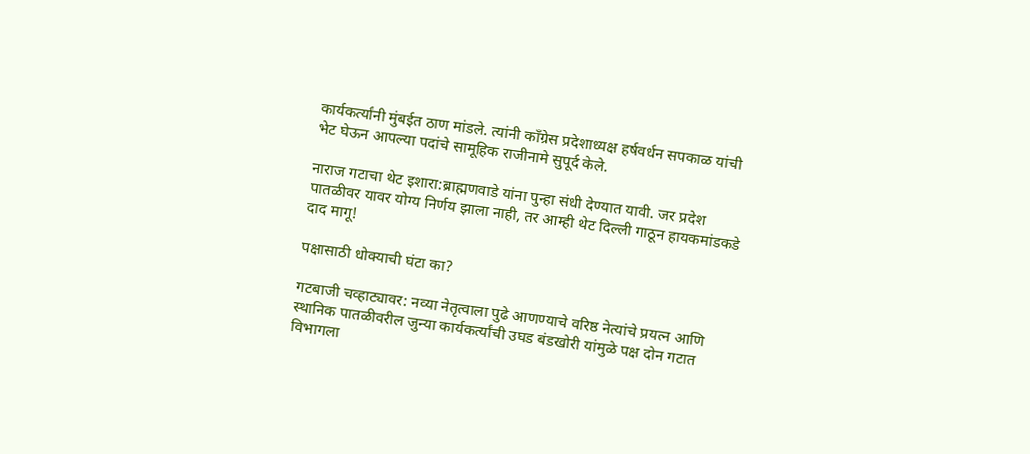कार्यकर्त्यांनी मुंबईत ठाण मांडले. त्यांनी काँग्रेस प्रदेशाध्यक्ष हर्षवर्धन सपकाळ यांची भेट घेऊन आपल्या पदांचे सामूहिक राजीनामे सुपूर्द केले.

नाराज गटाचा थेट इशारा:ब्राह्मणवाडे यांना पुन्हा संधी देण्यात यावी. जर प्रदेश पातळीवर यावर योग्य निर्णय झाला नाही, तर आम्ही थेट दिल्ली गाठून हायकमांडकडे दाद मागू!

पक्षासाठी धोक्याची घंटा का?

गटबाजी चव्हाट्यावर: नव्या नेतृत्वाला पुढे आणण्याचे वरिष्ठ नेत्यांचे प्रयत्न आणि स्थानिक पातळीवरील जुन्या कार्यकर्त्यांची उघड बंडखोरी यांमुळे पक्ष दोन गटात विभागला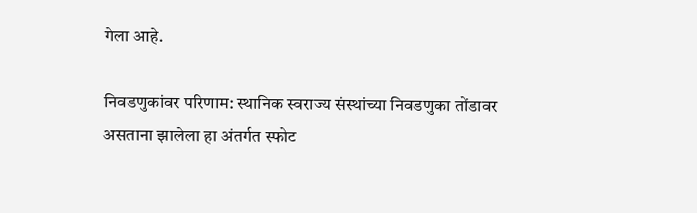गेला आहे.

निवडणुकांवर परिणाम: स्थानिक स्वराज्य संस्थांच्या निवडणुका तोंडावर असताना झालेला हा अंतर्गत स्फोट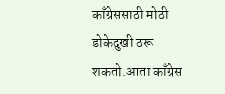काँग्रेससाठी मोठी डोकेदुखी ठरू शकतो.आता काँग्रेस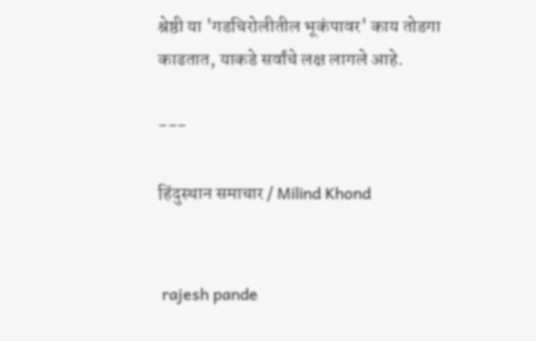श्रेष्ठी या 'गडचिरोलीतील भूकंपावर' काय तोडगा काढतात, याकडे सर्वांचे लक्ष लागले आहे.

---

हिंदुस्थान समाचार / Milind Khond


 rajesh pande